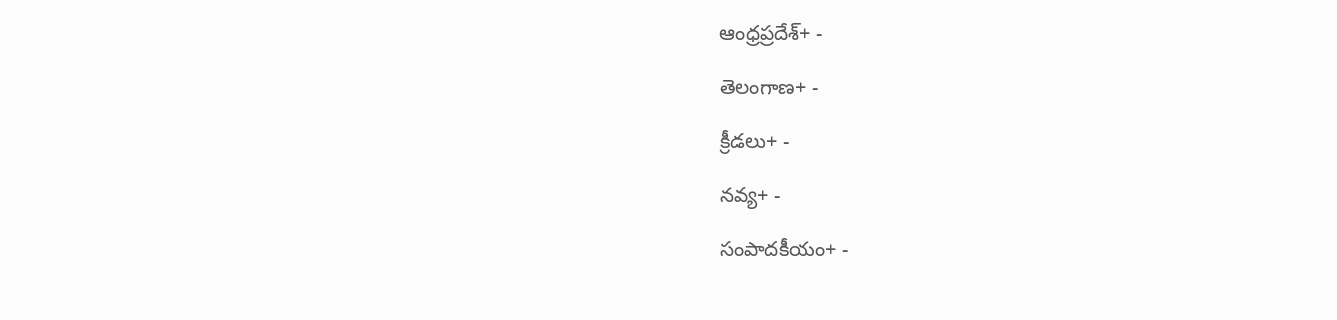ఆంధ్రప్రదేశ్+ -

తెలంగాణ+ -

క్రీడలు+ -

నవ్య+ -

సంపాదకీయం+ -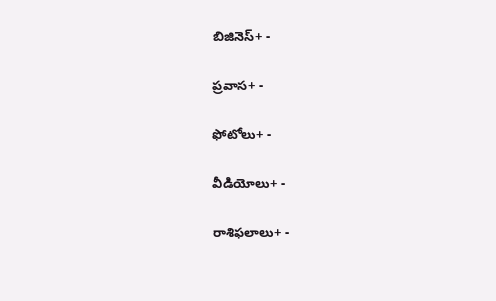బిజినెస్+ -

ప్రవాస+ -

ఫోటోలు+ -

వీడియోలు+ -

రాశిఫలాలు+ -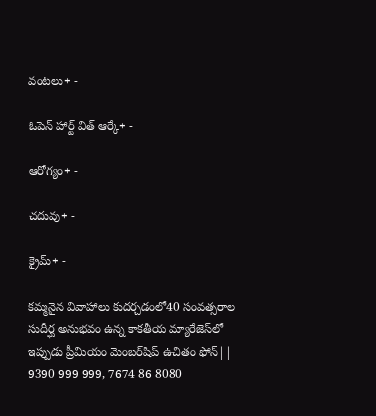వంటలు+ -

ఓపెన్ హార్ట్ విత్ ఆర్కే+ -

ఆరోగ్యం+ -

చదువు+ -

క్రైమ్+ -

కమ్మనైన వివాహాలు కుదర్చడంలో40 సంవత్సరాల సుదీర్ఘ అనుభవం ఉన్న కాకతీయ మ్యారేజెస్‌లో ఇప్పుడు ప్రీమియం మెంబర్‌షిప్‌ ఉచితం ఫోన్|| 9390 999 999, 7674 86 8080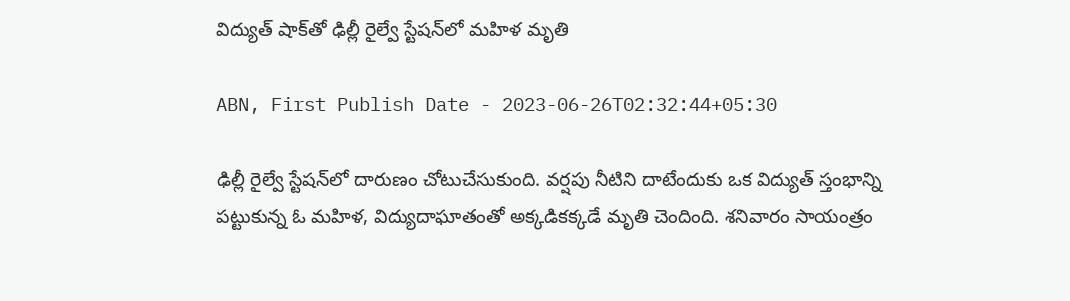విద్యుత్‌ షాక్‌తో ఢిల్లీ రైల్వే స్టేషన్‌లో మహిళ మృతి

ABN, First Publish Date - 2023-06-26T02:32:44+05:30

ఢిల్లీ రైల్వే స్టేషన్‌లో దారుణం చోటుచేసుకుంది. వర్షపు నీటిని దాటేందుకు ఒక విద్యుత్‌ స్తంభాన్ని పట్టుకున్న ఓ మహిళ, విద్యుదాఘాతంతో అక్కడికక్కడే మృతి చెందింది. శనివారం సాయంత్రం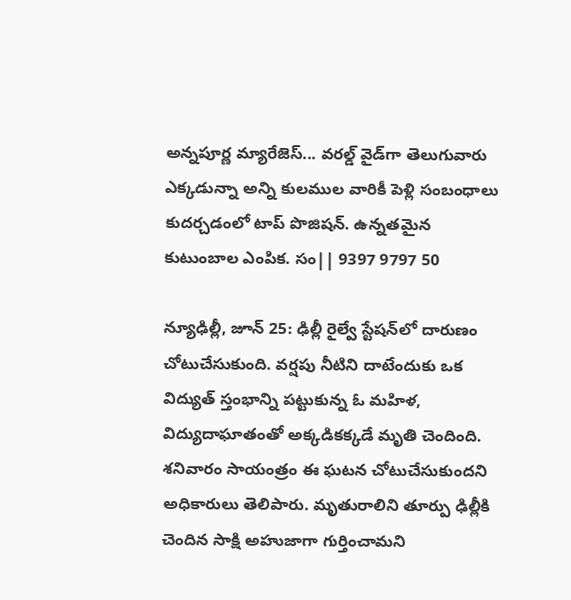అన్నపూర్ణ మ్యారేజెస్... వరల్డ్ వైడ్‌గా తెలుగువారు ఎక్కడున్నా అన్ని కులముల వారికీ పెళ్లి సంబంధాలు కుదర్చడంలో టాప్ పొజిషన్. ఉన్నతమైన కుటుంబాల ఎంపిక. సం|| 9397 9797 50

న్యూఢిల్లీ, జూన్‌ 25: ఢిల్లీ రైల్వే స్టేషన్‌లో దారుణం చోటుచేసుకుంది. వర్షపు నీటిని దాటేందుకు ఒక విద్యుత్‌ స్తంభాన్ని పట్టుకున్న ఓ మహిళ, విద్యుదాఘాతంతో అక్కడికక్కడే మృతి చెందింది. శనివారం సాయంత్రం ఈ ఘటన చోటుచేసుకుందని అధికారులు తెలిపారు. మృతురాలిని తూర్పు ఢిల్లీకి చెందిన సాక్షి అహుజాగా గుర్తించామని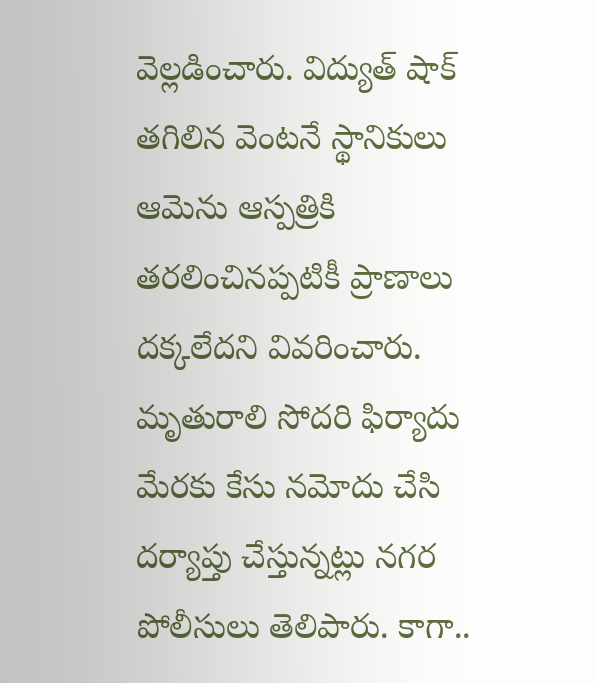వెల్లడించారు. విద్యుత్‌ షాక్‌ తగిలిన వెంటనే స్థానికులు ఆమెను ఆస్పత్రికి తరలించినప్పటికీ ప్రాణాలు దక్కలేదని వివరించారు. మృతురాలి సోదరి ఫిర్యాదు మేరకు కేసు నమోదు చేసి దర్యాప్తు చేస్తున్నట్లు నగర పోలీసులు తెలిపారు. కాగా..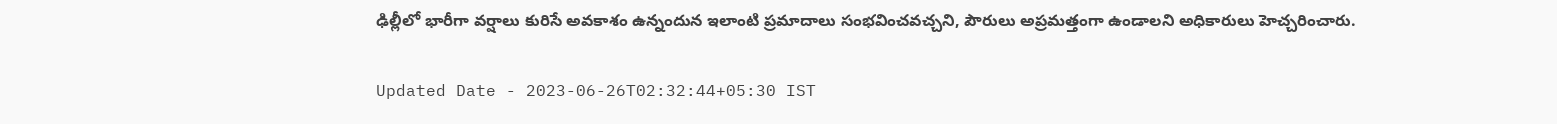ఢిల్లీలో భారీగా వర్షాలు కురిసే అవకాశం ఉన్నందున ఇలాంటి ప్రమాదాలు సంభవించవచ్చని, పౌరులు అప్రమత్తంగా ఉండాలని అధికారులు హెచ్చరించారు.

Updated Date - 2023-06-26T02:32:44+05:30 IST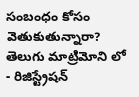సంబంధం కోసం వెతుకుతున్నారా? తెలుగు మాట్రిమోని లో - రిజిస్ట్రేషన్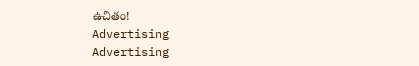ఉచితం!
Advertising
Advertising